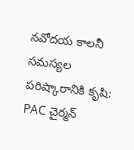నవోదయ కాలనీ స‌మ‌స్య‌ల ప‌రిష్కారానికి కృషి: PAC చైర్మన్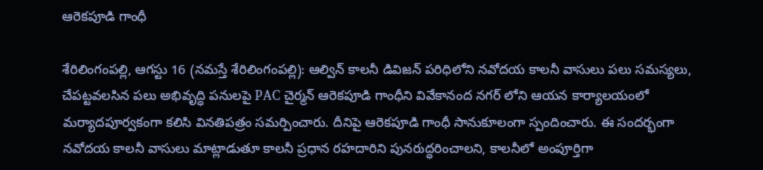ఆరెకపూడి గాంధీ

శేరిలింగంపల్లి, ఆగ‌స్టు 16 (న‌మ‌స్తే శేరిలింగంపల్లి): ఆల్విన్ కాలనీ డివిజన్ పరిధిలోని నవోదయ కాలనీ వాసులు పలు సమస్యలు, చేపట్టవలసిన పలు అభివృద్ధి పనులపై PAC చైర్మన్ ఆరెకపూడి గాంధీని వివేకానంద నగర్ లోని ఆయ‌న కార్యాలయంలో మర్యాదపూర్వకంగా కలిసి వినతిపత్రం సమర్పించారు. దీనిపై ఆరెకపూడి గాంధీ సానుకూలంగా స్పందించారు. ఈ సందర్భంగా నవోదయ కాలనీ వాసులు మాట్లాడుతూ కాలనీ ప్రధాన రహదారిని పునరుద్ధరించాలని, కాలనీలో అంపూర్తిగా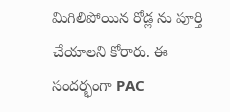మిగిలిపోయిన రోడ్ల ను పూర్తి చేయాలని కోరారు. ఈ సందర్భంగా PAC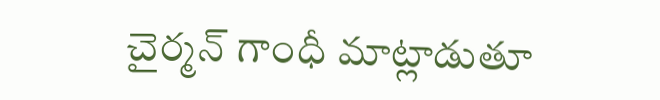చైర్మన్ గాంధీ మాట్లాడుతూ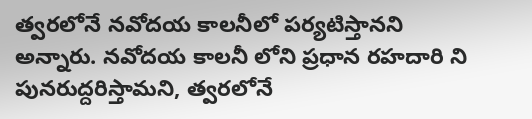త్వరలోనే నవోదయ కాలనీలో పర్యటిస్తానని అన్నారు. నవోదయ కాలనీ లోని ప్రధాన రహదారి ని పునరుద్దరిస్తామని, త్వరలోనే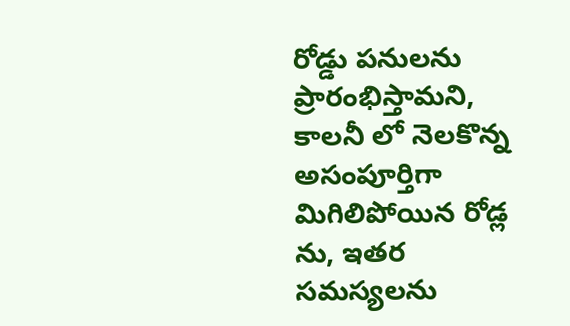రోడ్డు పనులను ప్రారంభిస్తామని, కాలనీ లో నెలకొన్న అసంపూర్తిగా మిగిలిపోయిన రోడ్ల ను, ఇత‌ర స‌మ‌స్య‌ల‌ను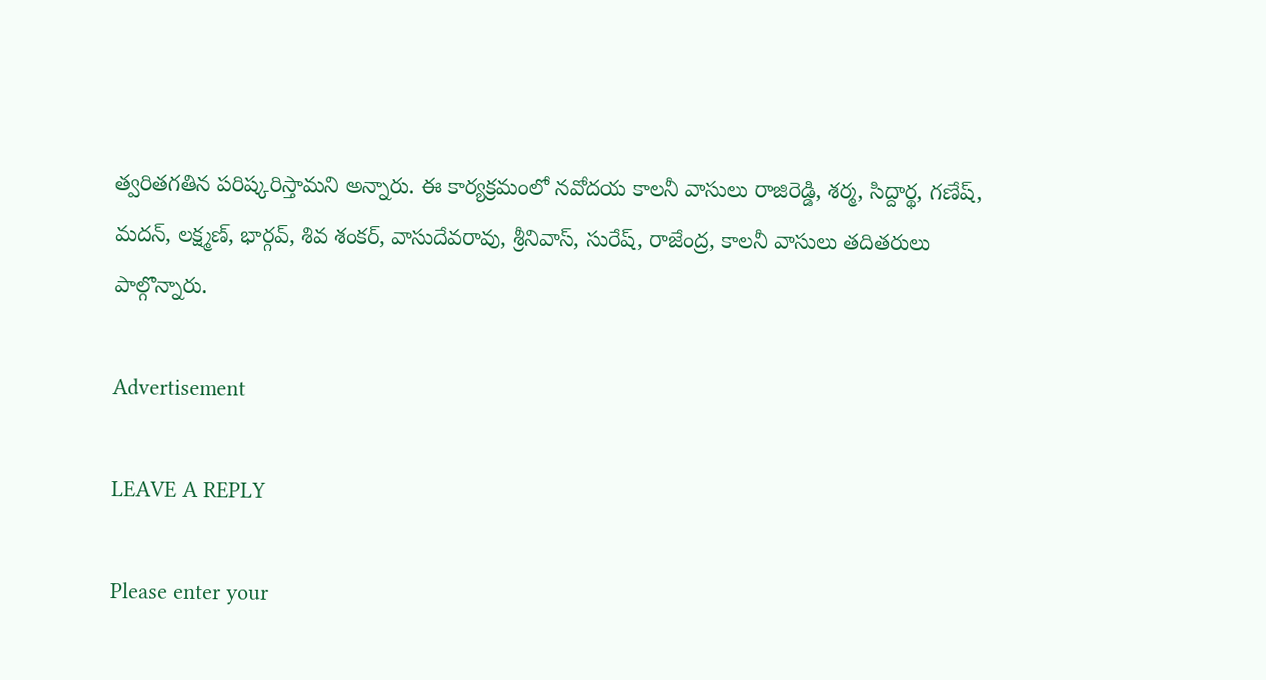త్వరితగతిన పరిష్కరిస్తామని అన్నారు. ఈ కార్యక్రమంలో నవోదయ కాలనీ వాసులు రాజిరెడ్డి, శర్మ, సిద్దార్థ, గణేష్, మదన్, లక్ష్మణ్, భార్గవ్, శివ శంకర్, వాసుదేవరావు, శ్రీనివాస్, సురేష్, రాజేంద్ర, కాలనీ వాసులు తదితరులు పాల్గొన్నారు.

Advertisement

LEAVE A REPLY

Please enter your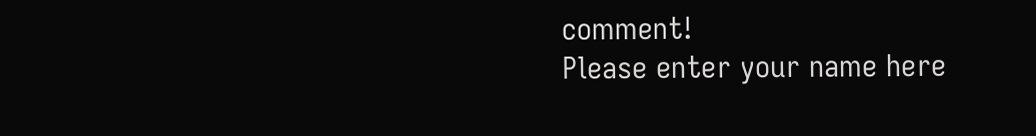comment!
Please enter your name here